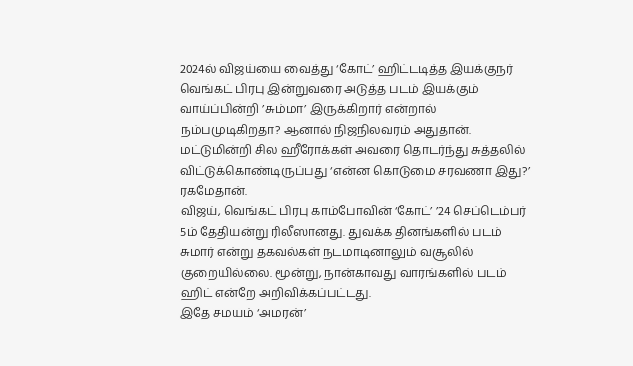2024ல் விஜய்யை வைத்து ‘கோட்’ ஹிட்டடித்த இயக்குநர் வெங்கட் பிரபு இன்றுவரை அடுத்த படம் இயக்கும் வாய்ப்பின்றி ’சும்மா’ இருக்கிறார் என்றால் நம்பமுடிகிறதா? ஆனால் நிஜநிலவரம் அதுதான். மட்டுமின்றி சில ஹீரோக்கள் அவரை தொடர்ந்து சுத்தலில் விட்டுக்கொண்டிருப்பது ‘என்ன கொடுமை சரவணா இது?’ ரகமேதான்.
விஜய், வெங்கட் பிரபு காம்போவின் ‘கோட்’ ’24 செப்டெம்பர் 5ம் தேதியன்று ரிலீஸானது. துவக்க தினங்களில் படம் சுமார் என்று தகவல்கள் நடமாடினாலும் வசூலில் குறையில்லை. மூன்று, நான்காவது வாரங்களில் படம் ஹிட் என்றே அறிவிக்கப்பட்டது.
இதே சமயம் ‘அமரன்’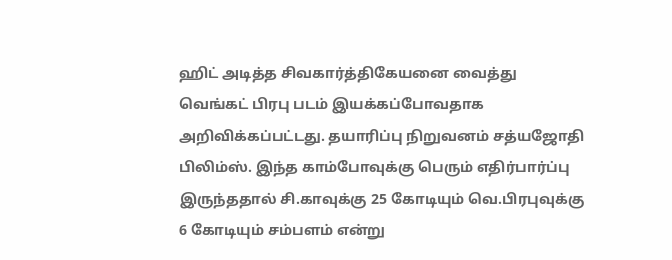ஹிட் அடித்த சிவகார்த்திகேயனை வைத்து வெங்கட் பிரபு படம் இயக்கப்போவதாக அறிவிக்கப்பட்டது. தயாரிப்பு நிறுவனம் சத்யஜோதி பிலிம்ஸ். இந்த காம்போவுக்கு பெரும் எதிர்பார்ப்பு இருந்ததால் சி.காவுக்கு 25 கோடியும் வெ.பிரபுவுக்கு 6 கோடியும் சம்பளம் என்று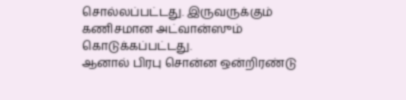சொல்லப்பட்டது. இருவருக்கும் கணிசமான அட்வான்ஸும் கொடுக்கப்பட்டது.
ஆனால் பிரபு சொன்ன ஒன்றிரண்டு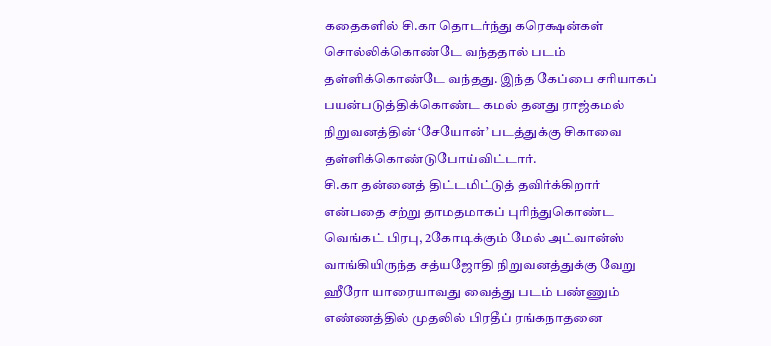கதைகளில் சி.கா தொடர்ந்து கரெக்ஷன்கள் சொல்லிக்கொண்டே வந்ததால் படம் தள்ளிக்கொண்டே வந்தது. இந்த கேப்பை சரியாகப் பயன்படுத்திக்கொண்ட கமல் தனது ராஜ்கமல் நிறுவனத்தின் ‘சேயோன்’ படத்துக்கு சிகாவை தள்ளிக்கொண்டுபோய்விட்டார்.
சி.கா தன்னைத் திட்டமிட்டுத் தவிர்க்கிறார் என்பதை சற்று தாமதமாகப் புரிந்துகொண்ட வெங்கட் பிரபு, 2கோடிக்கும் மேல் அட்வான்ஸ் வாங்கியிருந்த சத்யஜோதி நிறுவனத்துக்கு வேறு ஹீரோ யாரையாவது வைத்து படம் பண்ணும் எண்ணத்தில் முதலில் பிரதீப் ரங்கநாதனை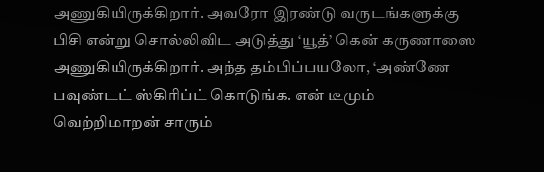அணுகியிருக்கிறார். அவரோ இரண்டு வருடங்களுக்கு பிசி என்று சொல்லிவிட அடுத்து ‘யூத்’ கென் கருணாஸை அணுகியிருக்கிறார். அந்த தம்பிப்பயலோ, ‘அண்ணே பவுண்டட் ஸ்கிரிப்ட் கொடுங்க. என் டீமும் வெற்றிமாறன் சாரும்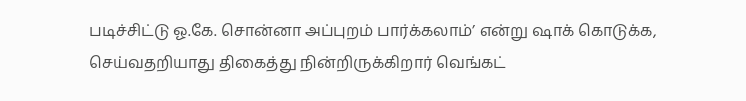படிச்சிட்டு ஓ.கே. சொன்னா அப்புறம் பார்க்கலாம்’ என்று ஷாக் கொடுக்க, செய்வதறியாது திகைத்து நின்றிருக்கிறார் வெங்கட்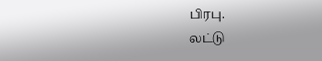பிரபு.
லட்டு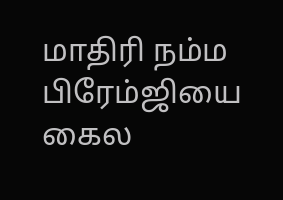மாதிரி நம்ம பிரேம்ஜியை கைல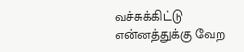வச்சுக்கிட்டு என்னத்துக்கு வேற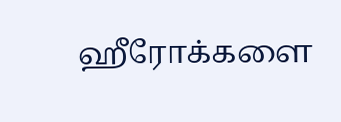ஹீரோக்களை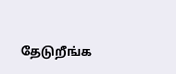தேடுறீங்க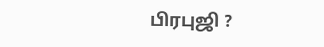பிரபுஜி ?